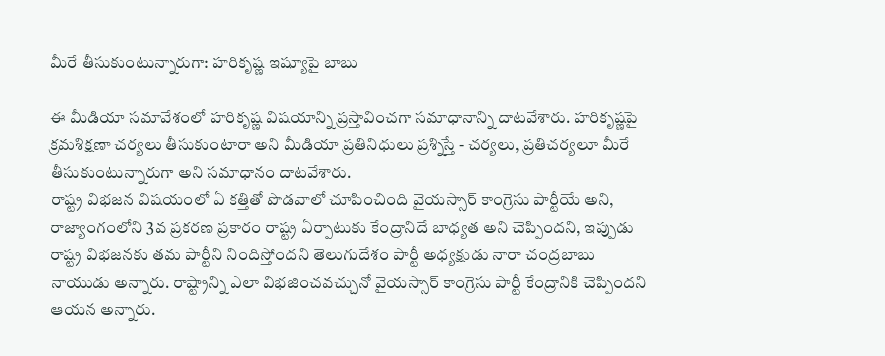మీరే తీసుకుంటున్నారుగా: హరికృష్ణ ఇష్యూపై బాబు

ఈ మీడియా సమావేశంలో హరికృష్ణ విషయాన్ని ప్రస్తావించగా సమాధానాన్ని దాటవేశారు. హరికృష్ణపై క్రమశిక్షణా చర్యలు తీసుకుంటారా అని మీడియా ప్రతినిధులు ప్రశ్నిస్తే - చర్యలు, ప్రతిచర్యలూ మీరే తీసుకుంటున్నారుగా అని సమాధానం దాటవేశారు.
రాష్ట్ర విభజన విషయంలో ఏ కత్తితో పొడవాలో చూపించింది వైయస్సార్ కాంగ్రెసు పార్టీయే అని, రాజ్యాంగంలోని 3వ ప్రకరణ ప్రకారం రాష్ట్ర ఏర్పాటుకు కేంద్రానిదే బాధ్యత అని చెప్పిందని, ఇప్పుడు రాష్ట్ర విభజనకు తమ పార్టీని నిందిస్తోందని తెలుగుదేశం పార్టీ అధ్యక్షుడు నారా చంద్రబాబు నాయుడు అన్నారు. రాష్ట్రాన్ని ఎలా విభజించవచ్చునో వైయస్సార్ కాంగ్రెసు పార్టీ కేంద్రానికి చెప్పిందని ఆయన అన్నారు.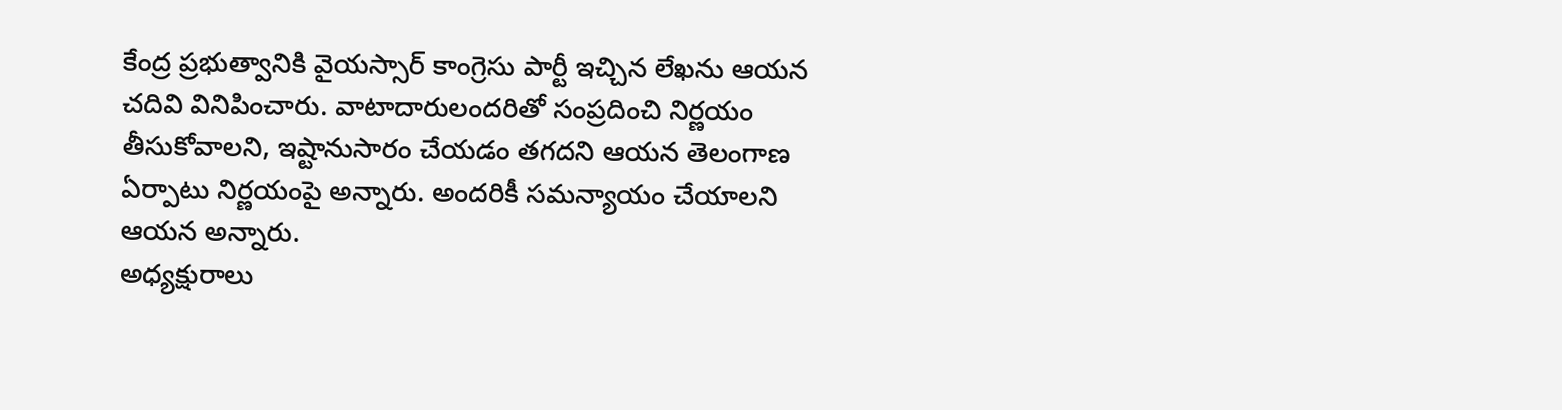కేంద్ర ప్రభుత్వానికి వైయస్సార్ కాంగ్రెసు పార్టీ ఇచ్చిన లేఖను ఆయన చదివి వినిపించారు. వాటాదారులందరితో సంప్రదించి నిర్ణయం తీసుకోవాలని, ఇష్టానుసారం చేయడం తగదని ఆయన తెలంగాణ ఏర్పాటు నిర్ణయంపై అన్నారు. అందరికీ సమన్యాయం చేయాలని ఆయన అన్నారు.
అధ్యక్షురాలు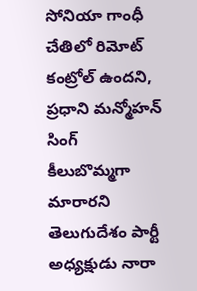సోనియా గాంధీ చేతిలో రిమోట్ కంట్రోల్ ఉందని, ప్రధాని మన్మోహన్ సింగ్ కీలుబొమ్మగా మారారని తెలుగుదేశం పార్టీ అధ్యక్షుడు నారా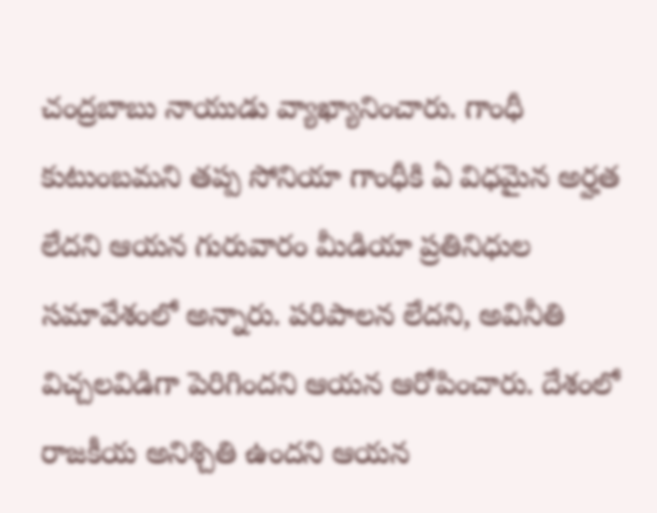చంద్రబాబు నాయుడు వ్యాఖ్యానించారు. గాంధీ కుటుంబమని తప్ప సోనియా గాంధీకి ఏ విధమైన అర్హత లేదని ఆయన గురువారం మీడియా ప్రతినిధుల సమావేశంలో అన్నారు. పరిపాలన లేదని, అవినీతి విచ్చలవిడిగా పెరిగిందని ఆయన ఆరోపించారు. దేశంలో రాజకీయ అనిశ్చితి ఉందని ఆయన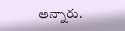అన్నారు.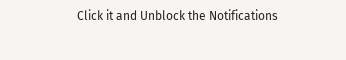Click it and Unblock the Notifications